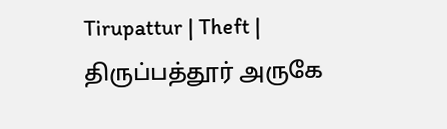Tirupattur | Theft | திருப்பத்தூர் அருகே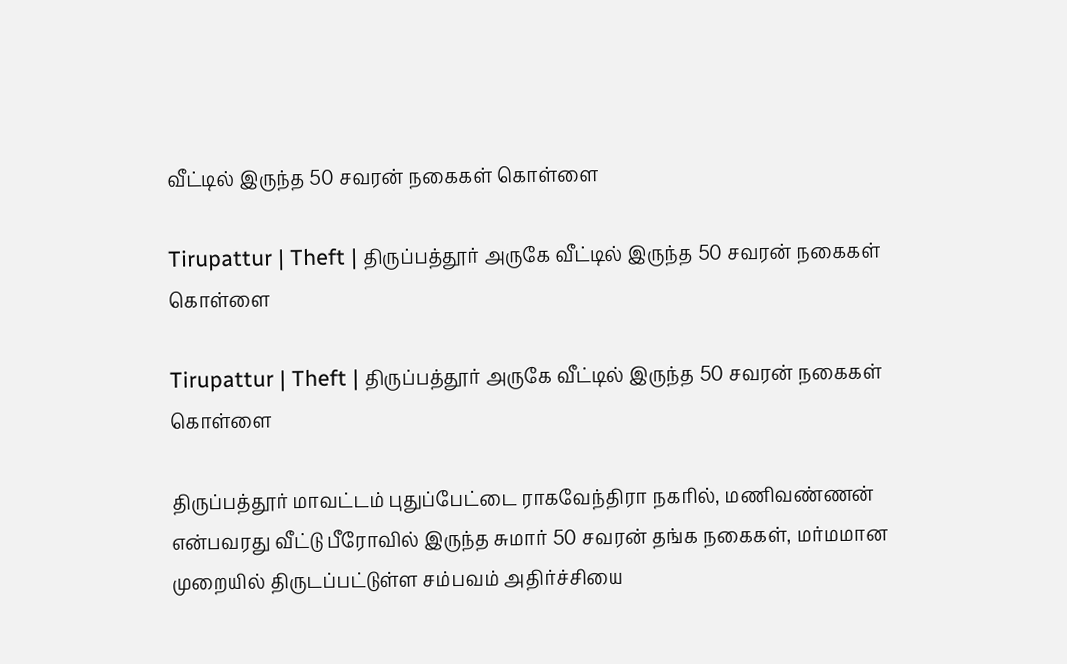வீட்டில் இருந்த 50 சவரன் நகைகள் கொள்ளை

Tirupattur | Theft | திருப்பத்தூர் அருகே வீட்டில் இருந்த 50 சவரன் நகைகள் கொள்ளை

Tirupattur | Theft | திருப்பத்தூர் அருகே வீட்டில் இருந்த 50 சவரன் நகைகள் கொள்ளை

திருப்பத்தூர் மாவட்டம் புதுப்பேட்டை ராகவேந்திரா நகரில், மணிவண்ணன் என்பவரது வீட்டு பீரோவில் இருந்த சுமார் 50 சவரன் தங்க நகைகள், மர்மமான முறையில் திருடப்பட்டுள்ள சம்பவம் அதிர்ச்சியை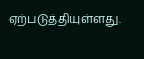ஏற்படுத்தியுள்ளது.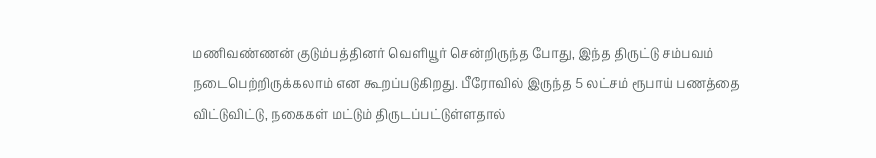மணிவண்ணன் குடும்பத்தினர் வெளியூர் சென்றிருந்த போது, இந்த திருட்டு சம்பவம் நடைபெற்றிருக்கலாம் என கூறப்படுகிறது. பீரோவில் இருந்த 5 லட்சம் ரூபாய் பணத்தை விட்டுவிட்டு, நகைகள் மட்டும் திருடப்பட்டுள்ளதால்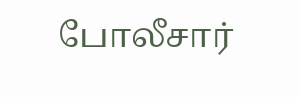போலீசார்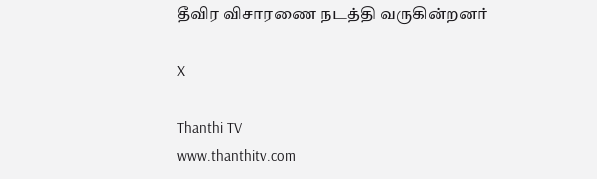தீவிர விசாரணை நடத்தி வருகின்றனர்

X

Thanthi TV
www.thanthitv.com